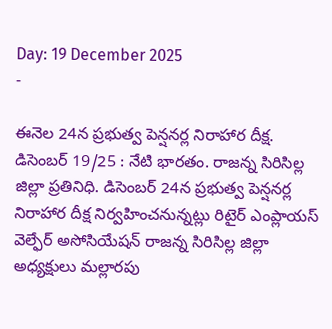Day: 19 December 2025
-

ఈనెల 24న ప్రభుత్వ పెన్షనర్ల నిరాహార దీక్ష.
డిసెంబర్ 19/25 : నేటి భారతం. రాజన్న సిరిసిల్ల జిల్లా ప్రతినిధి. డిసెంబర్ 24న ప్రభుత్వ పెన్షనర్ల నిరాహార దీక్ష నిర్వహించనున్నట్లు రిటైర్ ఎంప్లాయస్ వెల్ఫేర్ అసోసియేషన్ రాజన్న సిరిసిల్ల జిల్లా అధ్యక్షులు మల్లారపు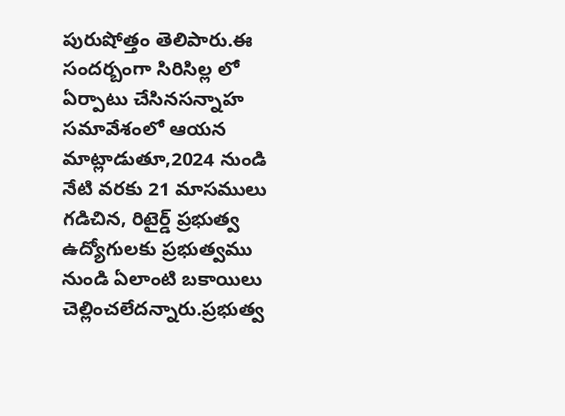పురుషోత్తం తెలిపారు.ఈ సందర్బంగా సిరిసిల్ల లో ఏర్పాటు చేసినసన్నాహ సమావేశంలో ఆయన మాట్లాడుతూ,2024 నుండి నేటి వరకు 21 మాసములు గడిచిన, రిటైర్డ్ ప్రభుత్వ ఉద్యోగులకు ప్రభుత్వము నుండి ఏలాంటి బకాయిలు చెల్లించలేదన్నారు.ప్రభుత్వ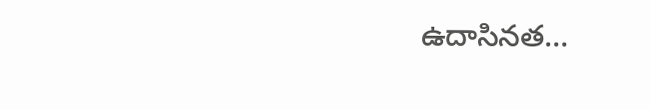ఉదాసినత…